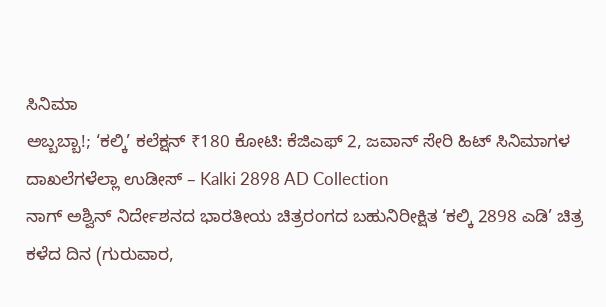ಸಿನಿಮಾ
ಅಬ್ಬಬ್ಬಾ!; ‘ಕಲ್ಕಿ’ ಕಲೆಕ್ಷನ್ ₹180 ಕೋಟಿ: ಕೆಜಿಎಫ್ 2, ಜವಾನ್ ಸೇರಿ ಹಿಟ್ ಸಿನಿಮಾಗಳ ದಾಖಲೆಗಳೆಲ್ಲಾ ಉಡೀಸ್ – Kalki 2898 AD Collection
ನಾಗ್ ಅಶ್ವಿನ್ ನಿರ್ದೇಶನದ ಭಾರತೀಯ ಚಿತ್ರರಂಗದ ಬಹುನಿರೀಕ್ಷಿತ ‘ಕಲ್ಕಿ 2898 ಎಡಿ’ ಚಿತ್ರ ಕಳೆದ ದಿನ (ಗುರುವಾರ,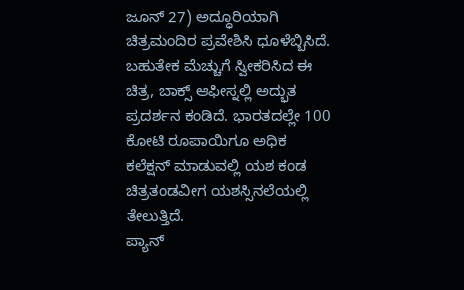ಜೂನ್ 27) ಅದ್ಧೂರಿಯಾಗಿ ಚಿತ್ರಮಂದಿರ ಪ್ರವೇಶಿಸಿ ಧೂಳೆಬ್ಬಿಸಿದೆ. ಬಹುತೇಕ ಮೆಚ್ಚುಗೆ ಸ್ವೀಕರಿಸಿದ ಈ ಚಿತ್ರ, ಬಾಕ್ಸ್ ಆಫೀಸ್ನಲ್ಲಿ ಅದ್ಭುತ ಪ್ರದರ್ಶನ ಕಂಡಿದೆ. ಭಾರತದಲ್ಲೇ 100 ಕೋಟಿ ರೂಪಾಯಿಗೂ ಅಧಿಕ ಕಲೆಕ್ಷನ್ ಮಾಡುವಲ್ಲಿ ಯಶ ಕಂಡ ಚಿತ್ರತಂಡವೀಗ ಯಶಸ್ಸಿನಲೆಯಲ್ಲಿ ತೇಲುತ್ತಿದೆ.
ಪ್ಯಾನ್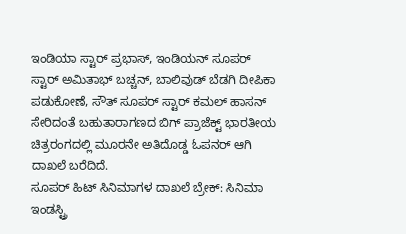ಇಂಡಿಯಾ ಸ್ಟಾರ್ ಪ್ರಭಾಸ್, ಇಂಡಿಯನ್ ಸೂಪರ್ ಸ್ಟಾರ್ ಅಮಿತಾಭ್ ಬಚ್ಚನ್, ಬಾಲಿವುಡ್ ಬೆಡಗಿ ದೀಪಿಕಾ ಪಡುಕೋಣೆ, ಸೌತ್ ಸೂಪರ್ ಸ್ಟಾರ್ ಕಮಲ್ ಹಾಸನ್ ಸೇರಿದಂತೆ ಬಹುತಾರಾಗಣದ ಬಿಗ್ ಪ್ರಾಜೆಕ್ಟ್ ಭಾರತೀಯ ಚಿತ್ರರಂಗದಲ್ಲಿ ಮೂರನೇ ಅತಿದೊಡ್ಡ ಓಪನರ್ ಆಗಿ ದಾಖಲೆ ಬರೆದಿದೆ.
ಸೂಪರ್ ಹಿಟ್ ಸಿನಿಮಾಗಳ ದಾಖಲೆ ಬ್ರೇಕ್: ಸಿನಿಮಾ ಇಂಡಸ್ಟ್ರಿ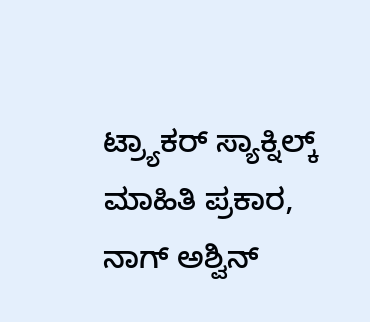ಟ್ರ್ಯಾಕರ್ ಸ್ಯಾಕ್ನಿಲ್ಕ್ ಮಾಹಿತಿ ಪ್ರಕಾರ, ನಾಗ್ ಅಶ್ವಿನ್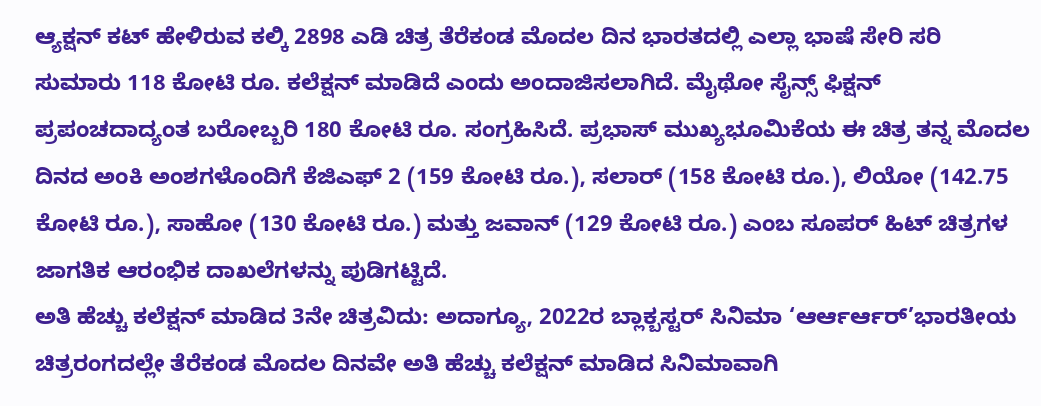ಆ್ಯಕ್ಷನ್ ಕಟ್ ಹೇಳಿರುವ ಕಲ್ಕಿ 2898 ಎಡಿ ಚಿತ್ರ ತೆರೆಕಂಡ ಮೊದಲ ದಿನ ಭಾರತದಲ್ಲಿ ಎಲ್ಲಾ ಭಾಷೆ ಸೇರಿ ಸರಿ ಸುಮಾರು 118 ಕೋಟಿ ರೂ. ಕಲೆಕ್ಷನ್ ಮಾಡಿದೆ ಎಂದು ಅಂದಾಜಿಸಲಾಗಿದೆ. ಮೈಥೋ ಸೈನ್ಸ್ ಫಿಕ್ಷನ್ ಪ್ರಪಂಚದಾದ್ಯಂತ ಬರೋಬ್ಬರಿ 180 ಕೋಟಿ ರೂ. ಸಂಗ್ರಹಿಸಿದೆ. ಪ್ರಭಾಸ್ ಮುಖ್ಯಭೂಮಿಕೆಯ ಈ ಚಿತ್ರ ತನ್ನ ಮೊದಲ ದಿನದ ಅಂಕಿ ಅಂಶಗಳೊಂದಿಗೆ ಕೆಜಿಎಫ್ 2 (159 ಕೋಟಿ ರೂ.), ಸಲಾರ್ (158 ಕೋಟಿ ರೂ.), ಲಿಯೋ (142.75 ಕೋಟಿ ರೂ.), ಸಾಹೋ (130 ಕೋಟಿ ರೂ.) ಮತ್ತು ಜವಾನ್ (129 ಕೋಟಿ ರೂ.) ಎಂಬ ಸೂಪರ್ ಹಿಟ್ ಚಿತ್ರಗಳ ಜಾಗತಿಕ ಆರಂಭಿಕ ದಾಖಲೆಗಳನ್ನು ಪುಡಿಗಟ್ಟಿದೆ.
ಅತಿ ಹೆಚ್ಚು ಕಲೆಕ್ಷನ್ ಮಾಡಿದ 3ನೇ ಚಿತ್ರವಿದು: ಅದಾಗ್ಯೂ, 2022ರ ಬ್ಲಾಕ್ಬಸ್ಟರ್ ಸಿನಿಮಾ ‘ಆರ್ಆರ್ಆರ್’ಭಾರತೀಯ ಚಿತ್ರರಂಗದಲ್ಲೇ ತೆರೆಕಂಡ ಮೊದಲ ದಿನವೇ ಅತಿ ಹೆಚ್ಚು ಕಲೆಕ್ಷನ್ ಮಾಡಿದ ಸಿನಿಮಾವಾಗಿ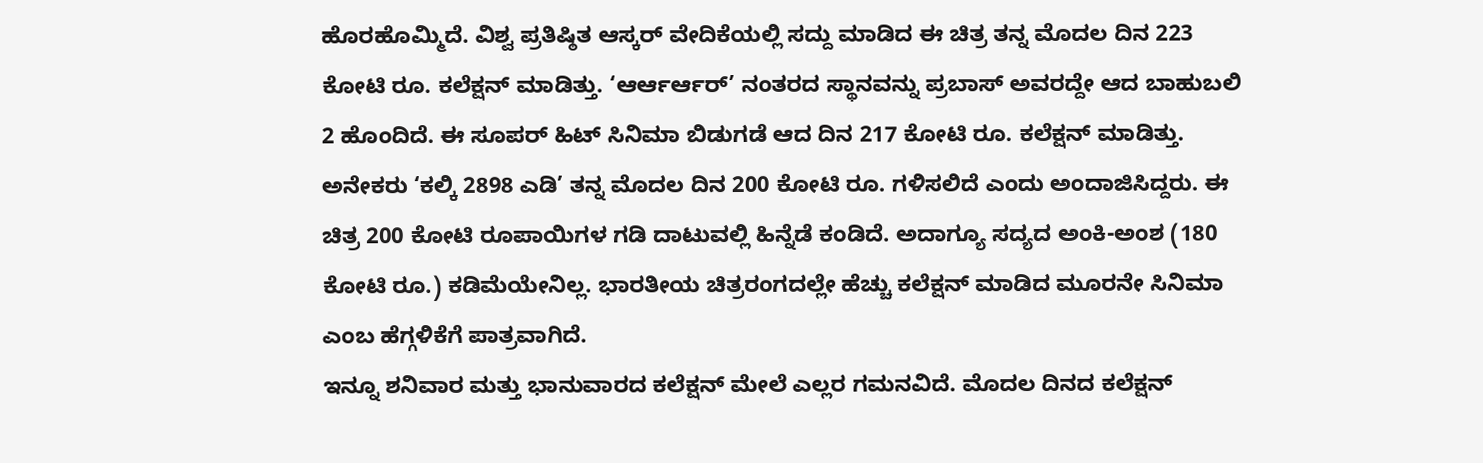ಹೊರಹೊಮ್ಮಿದೆ. ವಿಶ್ವ ಪ್ರತಿಷ್ಠಿತ ಆಸ್ಕರ್ ವೇದಿಕೆಯಲ್ಲಿ ಸದ್ದು ಮಾಡಿದ ಈ ಚಿತ್ರ ತನ್ನ ಮೊದಲ ದಿನ 223 ಕೋಟಿ ರೂ. ಕಲೆಕ್ಷನ್ ಮಾಡಿತ್ತು. ‘ಆರ್ಆರ್ಆರ್’ ನಂತರದ ಸ್ಥಾನವನ್ನು ಪ್ರಬಾಸ್ ಅವರದ್ದೇ ಆದ ಬಾಹುಬಲಿ 2 ಹೊಂದಿದೆ. ಈ ಸೂಪರ್ ಹಿಟ್ ಸಿನಿಮಾ ಬಿಡುಗಡೆ ಆದ ದಿನ 217 ಕೋಟಿ ರೂ. ಕಲೆಕ್ಷನ್ ಮಾಡಿತ್ತು.
ಅನೇಕರು ‘ಕಲ್ಕಿ 2898 ಎಡಿ’ ತನ್ನ ಮೊದಲ ದಿನ 200 ಕೋಟಿ ರೂ. ಗಳಿಸಲಿದೆ ಎಂದು ಅಂದಾಜಿಸಿದ್ದರು. ಈ ಚಿತ್ರ 200 ಕೋಟಿ ರೂಪಾಯಿಗಳ ಗಡಿ ದಾಟುವಲ್ಲಿ ಹಿನ್ನೆಡೆ ಕಂಡಿದೆ. ಅದಾಗ್ಯೂ ಸದ್ಯದ ಅಂಕಿ-ಅಂಶ (180 ಕೋಟಿ ರೂ.) ಕಡಿಮೆಯೇನಿಲ್ಲ. ಭಾರತೀಯ ಚಿತ್ರರಂಗದಲ್ಲೇ ಹೆಚ್ಚು ಕಲೆಕ್ಷನ್ ಮಾಡಿದ ಮೂರನೇ ಸಿನಿಮಾ ಎಂಬ ಹೆಗ್ಗಳಿಕೆಗೆ ಪಾತ್ರವಾಗಿದೆ.
ಇನ್ನೂ ಶನಿವಾರ ಮತ್ತು ಭಾನುವಾರದ ಕಲೆಕ್ಷನ್ ಮೇಲೆ ಎಲ್ಲರ ಗಮನವಿದೆ. ಮೊದಲ ದಿನದ ಕಲೆಕ್ಷನ್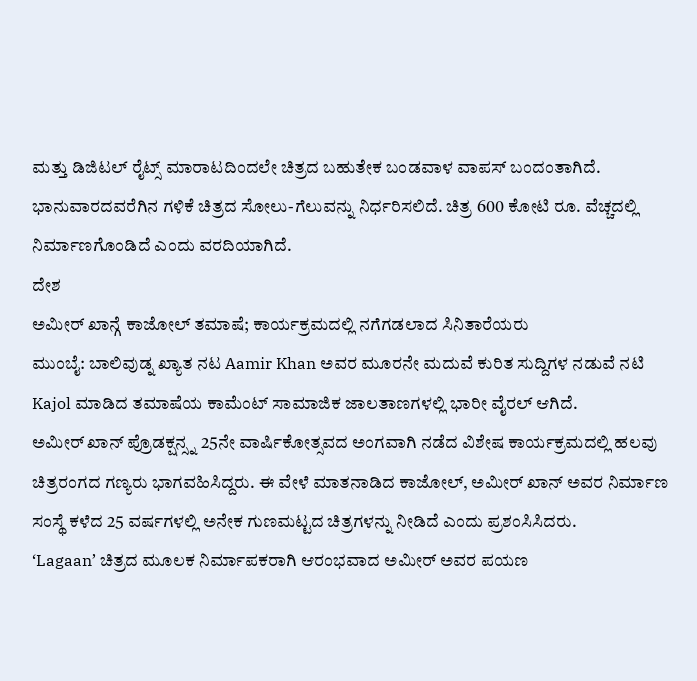ಮತ್ತು ಡಿಜಿಟಲ್ ರೈಟ್ಸ್ ಮಾರಾಟದಿಂದಲೇ ಚಿತ್ರದ ಬಹುತೇಕ ಬಂಡವಾಳ ವಾಪಸ್ ಬಂದಂತಾಗಿದೆ. ಭಾನುವಾರದವರೆಗಿನ ಗಳಿಕೆ ಚಿತ್ರದ ಸೋಲು-ಗೆಲುವನ್ನು ನಿರ್ಧರಿಸಲಿದೆ. ಚಿತ್ರ 600 ಕೋಟಿ ರೂ. ವೆಚ್ಚದಲ್ಲಿ ನಿರ್ಮಾಣಗೊಂಡಿದೆ ಎಂದು ವರದಿಯಾಗಿದೆ.
ದೇಶ
ಅಮೀರ್ ಖಾನ್ಗೆ ಕಾಜೋಲ್ ತಮಾಷೆ; ಕಾರ್ಯಕ್ರಮದಲ್ಲಿ ನಗೆಗಡಲಾದ ಸಿನಿತಾರೆಯರು
ಮುಂಬೈ: ಬಾಲಿವುಡ್ನ ಖ್ಯಾತ ನಟ Aamir Khan ಅವರ ಮೂರನೇ ಮದುವೆ ಕುರಿತ ಸುದ್ದಿಗಳ ನಡುವೆ ನಟಿ Kajol ಮಾಡಿದ ತಮಾಷೆಯ ಕಾಮೆಂಟ್ ಸಾಮಾಜಿಕ ಜಾಲತಾಣಗಳಲ್ಲಿ ಭಾರೀ ವೈರಲ್ ಆಗಿದೆ.
ಅಮೀರ್ ಖಾನ್ ಪ್ರೊಡಕ್ಷನ್ಸ್ನ 25ನೇ ವಾರ್ಷಿಕೋತ್ಸವದ ಅಂಗವಾಗಿ ನಡೆದ ವಿಶೇಷ ಕಾರ್ಯಕ್ರಮದಲ್ಲಿ ಹಲವು ಚಿತ್ರರಂಗದ ಗಣ್ಯರು ಭಾಗವಹಿಸಿದ್ದರು. ಈ ವೇಳೆ ಮಾತನಾಡಿದ ಕಾಜೋಲ್, ಅಮೀರ್ ಖಾನ್ ಅವರ ನಿರ್ಮಾಣ ಸಂಸ್ಥೆ ಕಳೆದ 25 ವರ್ಷಗಳಲ್ಲಿ ಅನೇಕ ಗುಣಮಟ್ಟದ ಚಿತ್ರಗಳನ್ನು ನೀಡಿದೆ ಎಂದು ಪ್ರಶಂಸಿಸಿದರು.
‘Lagaan’ ಚಿತ್ರದ ಮೂಲಕ ನಿರ್ಮಾಪಕರಾಗಿ ಆರಂಭವಾದ ಅಮೀರ್ ಅವರ ಪಯಣ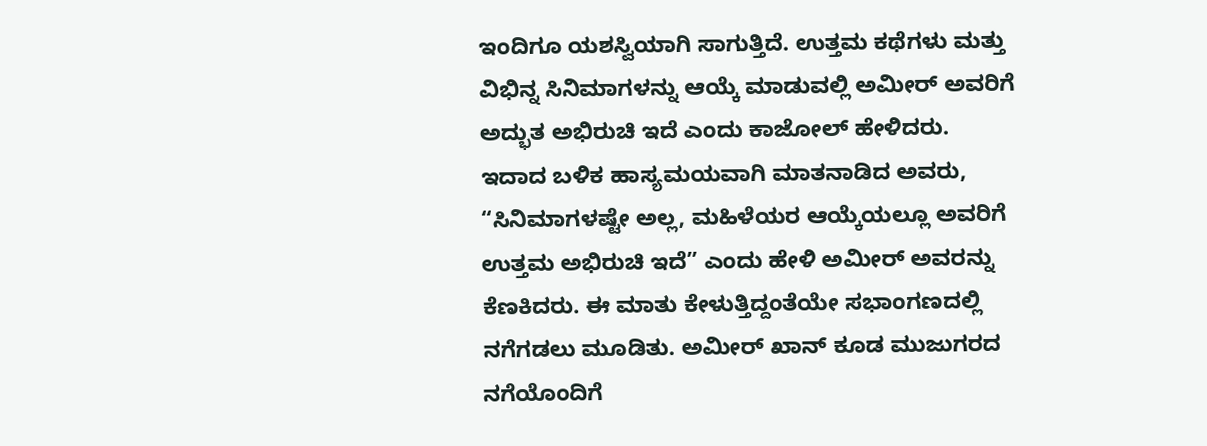ಇಂದಿಗೂ ಯಶಸ್ವಿಯಾಗಿ ಸಾಗುತ್ತಿದೆ. ಉತ್ತಮ ಕಥೆಗಳು ಮತ್ತು ವಿಭಿನ್ನ ಸಿನಿಮಾಗಳನ್ನು ಆಯ್ಕೆ ಮಾಡುವಲ್ಲಿ ಅಮೀರ್ ಅವರಿಗೆ ಅದ್ಭುತ ಅಭಿರುಚಿ ಇದೆ ಎಂದು ಕಾಜೋಲ್ ಹೇಳಿದರು.
ಇದಾದ ಬಳಿಕ ಹಾಸ್ಯಮಯವಾಗಿ ಮಾತನಾಡಿದ ಅವರು, “ಸಿನಿಮಾಗಳಷ್ಟೇ ಅಲ್ಲ, ಮಹಿಳೆಯರ ಆಯ್ಕೆಯಲ್ಲೂ ಅವರಿಗೆ ಉತ್ತಮ ಅಭಿರುಚಿ ಇದೆ” ಎಂದು ಹೇಳಿ ಅಮೀರ್ ಅವರನ್ನು ಕೆಣಕಿದರು. ಈ ಮಾತು ಕೇಳುತ್ತಿದ್ದಂತೆಯೇ ಸಭಾಂಗಣದಲ್ಲಿ ನಗೆಗಡಲು ಮೂಡಿತು. ಅಮೀರ್ ಖಾನ್ ಕೂಡ ಮುಜುಗರದ ನಗೆಯೊಂದಿಗೆ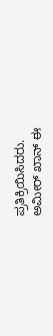ಪ್ರತಿಕ್ರಿಯಿಸಿದರು.
ಅಮೀರ್ ಖಾನ್ ಈ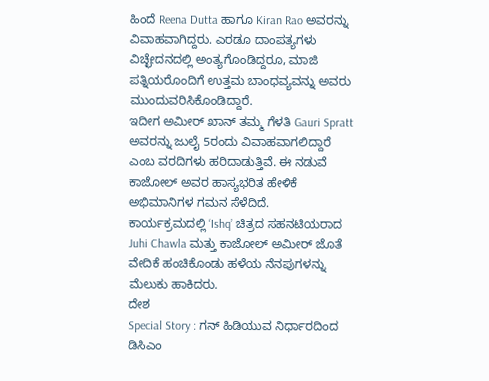ಹಿಂದೆ Reena Dutta ಹಾಗೂ Kiran Rao ಅವರನ್ನು ವಿವಾಹವಾಗಿದ್ದರು. ಎರಡೂ ದಾಂಪತ್ಯಗಳು ವಿಚ್ಛೇದನದಲ್ಲಿ ಅಂತ್ಯಗೊಂಡಿದ್ದರೂ, ಮಾಜಿ ಪತ್ನಿಯರೊಂದಿಗೆ ಉತ್ತಮ ಬಾಂಧವ್ಯವನ್ನು ಅವರು ಮುಂದುವರಿಸಿಕೊಂಡಿದ್ದಾರೆ.
ಇದೀಗ ಅಮೀರ್ ಖಾನ್ ತಮ್ಮ ಗೆಳತಿ Gauri Spratt ಅವರನ್ನು ಜುಲೈ 5ರಂದು ವಿವಾಹವಾಗಲಿದ್ದಾರೆ ಎಂಬ ವರದಿಗಳು ಹರಿದಾಡುತ್ತಿವೆ. ಈ ನಡುವೆ ಕಾಜೋಲ್ ಅವರ ಹಾಸ್ಯಭರಿತ ಹೇಳಿಕೆ ಅಭಿಮಾನಿಗಳ ಗಮನ ಸೆಳೆದಿದೆ.
ಕಾರ್ಯಕ್ರಮದಲ್ಲಿ ‘Ishq’ ಚಿತ್ರದ ಸಹನಟಿಯರಾದ Juhi Chawla ಮತ್ತು ಕಾಜೋಲ್ ಅಮೀರ್ ಜೊತೆ ವೇದಿಕೆ ಹಂಚಿಕೊಂಡು ಹಳೆಯ ನೆನಪುಗಳನ್ನು ಮೆಲುಕು ಹಾಕಿದರು.
ದೇಶ
Special Story : ಗನ್ ಹಿಡಿಯುವ ನಿರ್ಧಾರದಿಂದ ಡಿಸಿಎಂ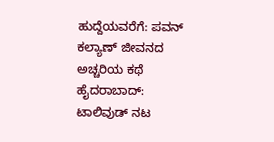ಹುದ್ದೆಯವರೆಗೆ: ಪವನ್ ಕಲ್ಯಾಣ್ ಜೀವನದ ಅಚ್ಚರಿಯ ಕಥೆ
ಹೈದರಾಬಾದ್: ಟಾಲಿವುಡ್ ನಟ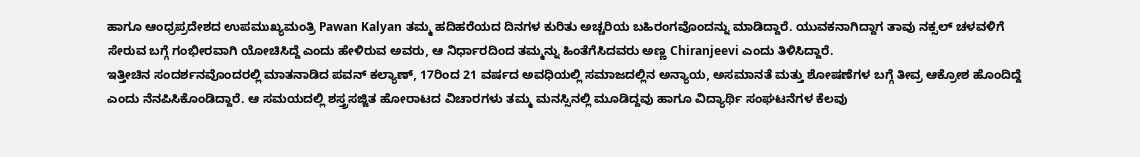ಹಾಗೂ ಆಂಧ್ರಪ್ರದೇಶದ ಉಪಮುಖ್ಯಮಂತ್ರಿ Pawan Kalyan ತಮ್ಮ ಹದಿಹರೆಯದ ದಿನಗಳ ಕುರಿತು ಅಚ್ಚರಿಯ ಬಹಿರಂಗವೊಂದನ್ನು ಮಾಡಿದ್ದಾರೆ. ಯುವಕನಾಗಿದ್ದಾಗ ತಾವು ನಕ್ಸಲ್ ಚಳವಳಿಗೆ ಸೇರುವ ಬಗ್ಗೆ ಗಂಭೀರವಾಗಿ ಯೋಚಿಸಿದ್ದೆ ಎಂದು ಹೇಳಿರುವ ಅವರು, ಆ ನಿರ್ಧಾರದಿಂದ ತಮ್ಮನ್ನು ಹಿಂತೆಗೆಸಿದವರು ಅಣ್ಣ Chiranjeevi ಎಂದು ತಿಳಿಸಿದ್ದಾರೆ.
ಇತ್ತೀಚಿನ ಸಂದರ್ಶನವೊಂದರಲ್ಲಿ ಮಾತನಾಡಿದ ಪವನ್ ಕಲ್ಯಾಣ್, 17ರಿಂದ 21 ವರ್ಷದ ಅವಧಿಯಲ್ಲಿ ಸಮಾಜದಲ್ಲಿನ ಅನ್ಯಾಯ, ಅಸಮಾನತೆ ಮತ್ತು ಶೋಷಣೆಗಳ ಬಗ್ಗೆ ತೀವ್ರ ಆಕ್ರೋಶ ಹೊಂದಿದ್ದೆ ಎಂದು ನೆನಪಿಸಿಕೊಂಡಿದ್ದಾರೆ. ಆ ಸಮಯದಲ್ಲಿ ಶಸ್ತ್ರಸಜ್ಜಿತ ಹೋರಾಟದ ವಿಚಾರಗಳು ತಮ್ಮ ಮನಸ್ಸಿನಲ್ಲಿ ಮೂಡಿದ್ದವು ಹಾಗೂ ವಿದ್ಯಾರ್ಥಿ ಸಂಘಟನೆಗಳ ಕೆಲವು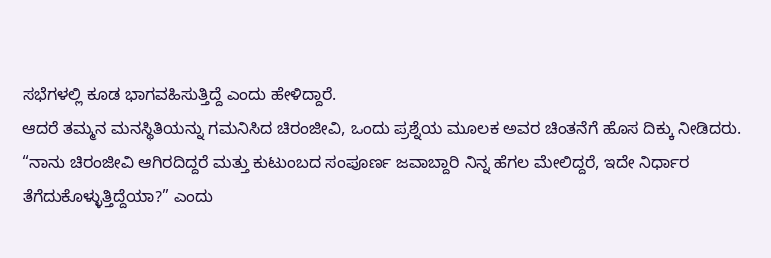ಸಭೆಗಳಲ್ಲಿ ಕೂಡ ಭಾಗವಹಿಸುತ್ತಿದ್ದೆ ಎಂದು ಹೇಳಿದ್ದಾರೆ.
ಆದರೆ ತಮ್ಮನ ಮನಸ್ಥಿತಿಯನ್ನು ಗಮನಿಸಿದ ಚಿರಂಜೀವಿ, ಒಂದು ಪ್ರಶ್ನೆಯ ಮೂಲಕ ಅವರ ಚಿಂತನೆಗೆ ಹೊಸ ದಿಕ್ಕು ನೀಡಿದರು. “ನಾನು ಚಿರಂಜೀವಿ ಆಗಿರದಿದ್ದರೆ ಮತ್ತು ಕುಟುಂಬದ ಸಂಪೂರ್ಣ ಜವಾಬ್ದಾರಿ ನಿನ್ನ ಹೆಗಲ ಮೇಲಿದ್ದರೆ, ಇದೇ ನಿರ್ಧಾರ ತೆಗೆದುಕೊಳ್ಳುತ್ತಿದ್ದೆಯಾ?” ಎಂದು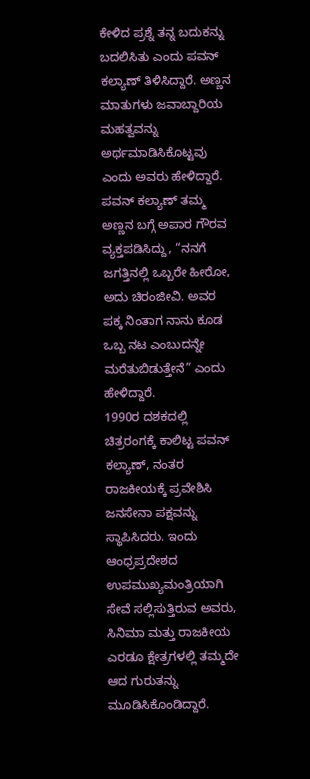ಕೇಳಿದ ಪ್ರಶ್ನೆ ತನ್ನ ಬದುಕನ್ನು ಬದಲಿಸಿತು ಎಂದು ಪವನ್ ಕಲ್ಯಾಣ್ ತಿಳಿಸಿದ್ದಾರೆ. ಅಣ್ಣನ ಮಾತುಗಳು ಜವಾಬ್ದಾರಿಯ ಮಹತ್ವವನ್ನು ಅರ್ಥಮಾಡಿಸಿಕೊಟ್ಟವು ಎಂದು ಅವರು ಹೇಳಿದ್ದಾರೆ.
ಪವನ್ ಕಲ್ಯಾಣ್ ತಮ್ಮ ಅಣ್ಣನ ಬಗ್ಗೆ ಅಪಾರ ಗೌರವ ವ್ಯಕ್ತಪಡಿಸಿದ್ದು, “ನನಗೆ ಜಗತ್ತಿನಲ್ಲಿ ಒಬ್ಬರೇ ಹೀರೋ, ಅದು ಚಿರಂಜೀವಿ. ಅವರ ಪಕ್ಕ ನಿಂತಾಗ ನಾನು ಕೂಡ ಒಬ್ಬ ನಟ ಎಂಬುದನ್ನೇ ಮರೆತುಬಿಡುತ್ತೇನೆ” ಎಂದು ಹೇಳಿದ್ದಾರೆ.
1990ರ ದಶಕದಲ್ಲಿ ಚಿತ್ರರಂಗಕ್ಕೆ ಕಾಲಿಟ್ಟ ಪವನ್ ಕಲ್ಯಾಣ್, ನಂತರ ರಾಜಕೀಯಕ್ಕೆ ಪ್ರವೇಶಿಸಿ ಜನಸೇನಾ ಪಕ್ಷವನ್ನು ಸ್ಥಾಪಿಸಿದರು. ಇಂದು ಆಂಧ್ರಪ್ರದೇಶದ ಉಪಮುಖ್ಯಮಂತ್ರಿಯಾಗಿ ಸೇವೆ ಸಲ್ಲಿಸುತ್ತಿರುವ ಅವರು, ಸಿನಿಮಾ ಮತ್ತು ರಾಜಕೀಯ ಎರಡೂ ಕ್ಷೇತ್ರಗಳಲ್ಲಿ ತಮ್ಮದೇ ಆದ ಗುರುತನ್ನು ಮೂಡಿಸಿಕೊಂಡಿದ್ದಾರೆ.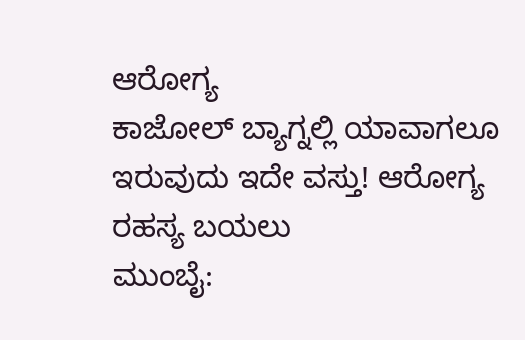ಆರೋಗ್ಯ
ಕಾಜೋಲ್ ಬ್ಯಾಗ್ನಲ್ಲಿ ಯಾವಾಗಲೂ ಇರುವುದು ಇದೇ ವಸ್ತು! ಆರೋಗ್ಯ ರಹಸ್ಯ ಬಯಲು
ಮುಂಬೈ: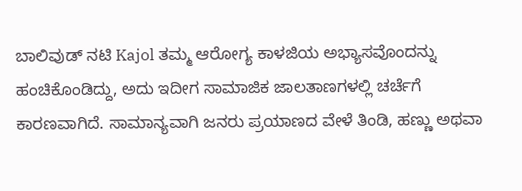ಬಾಲಿವುಡ್ ನಟಿ Kajol ತಮ್ಮ ಆರೋಗ್ಯ ಕಾಳಜಿಯ ಅಭ್ಯಾಸವೊಂದನ್ನು ಹಂಚಿಕೊಂಡಿದ್ದು, ಅದು ಇದೀಗ ಸಾಮಾಜಿಕ ಜಾಲತಾಣಗಳಲ್ಲಿ ಚರ್ಚೆಗೆ ಕಾರಣವಾಗಿದೆ. ಸಾಮಾನ್ಯವಾಗಿ ಜನರು ಪ್ರಯಾಣದ ವೇಳೆ ತಿಂಡಿ, ಹಣ್ಣು ಅಥವಾ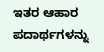ಇತರ ಆಹಾರ ಪದಾರ್ಥಗಳನ್ನು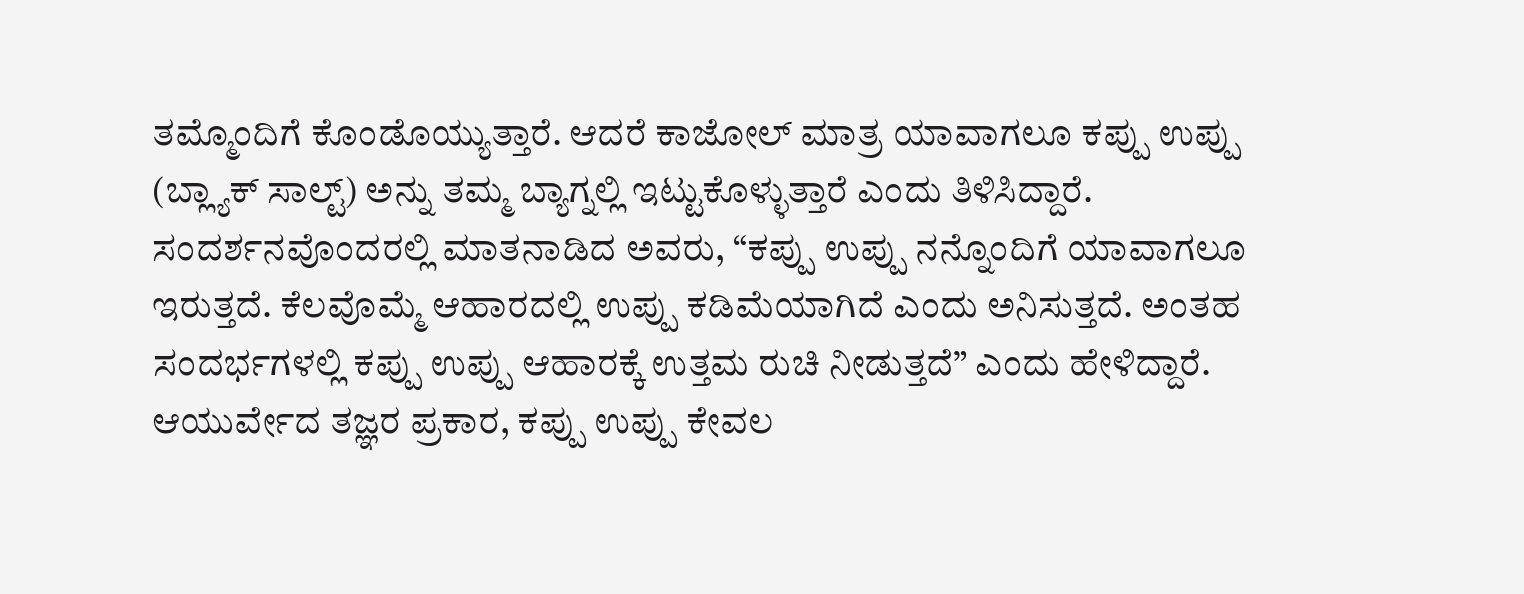ತಮ್ಮೊಂದಿಗೆ ಕೊಂಡೊಯ್ಯುತ್ತಾರೆ. ಆದರೆ ಕಾಜೋಲ್ ಮಾತ್ರ ಯಾವಾಗಲೂ ಕಪ್ಪು ಉಪ್ಪು (ಬ್ಲ್ಯಾಕ್ ಸಾಲ್ಟ್) ಅನ್ನು ತಮ್ಮ ಬ್ಯಾಗ್ನಲ್ಲಿ ಇಟ್ಟುಕೊಳ್ಳುತ್ತಾರೆ ಎಂದು ತಿಳಿಸಿದ್ದಾರೆ.
ಸಂದರ್ಶನವೊಂದರಲ್ಲಿ ಮಾತನಾಡಿದ ಅವರು, “ಕಪ್ಪು ಉಪ್ಪು ನನ್ನೊಂದಿಗೆ ಯಾವಾಗಲೂ ಇರುತ್ತದೆ. ಕೆಲವೊಮ್ಮೆ ಆಹಾರದಲ್ಲಿ ಉಪ್ಪು ಕಡಿಮೆಯಾಗಿದೆ ಎಂದು ಅನಿಸುತ್ತದೆ. ಅಂತಹ ಸಂದರ್ಭಗಳಲ್ಲಿ ಕಪ್ಪು ಉಪ್ಪು ಆಹಾರಕ್ಕೆ ಉತ್ತಮ ರುಚಿ ನೀಡುತ್ತದೆ” ಎಂದು ಹೇಳಿದ್ದಾರೆ.
ಆಯುರ್ವೇದ ತಜ್ಞರ ಪ್ರಕಾರ, ಕಪ್ಪು ಉಪ್ಪು ಕೇವಲ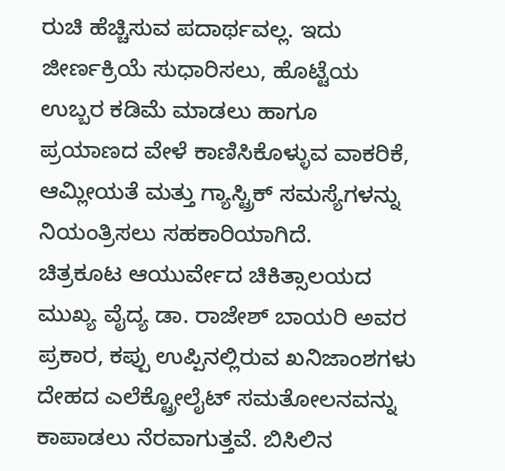ರುಚಿ ಹೆಚ್ಚಿಸುವ ಪದಾರ್ಥವಲ್ಲ. ಇದು ಜೀರ್ಣಕ್ರಿಯೆ ಸುಧಾರಿಸಲು, ಹೊಟ್ಟೆಯ ಉಬ್ಬರ ಕಡಿಮೆ ಮಾಡಲು ಹಾಗೂ ಪ್ರಯಾಣದ ವೇಳೆ ಕಾಣಿಸಿಕೊಳ್ಳುವ ವಾಕರಿಕೆ, ಆಮ್ಲೀಯತೆ ಮತ್ತು ಗ್ಯಾಸ್ಟ್ರಿಕ್ ಸಮಸ್ಯೆಗಳನ್ನು ನಿಯಂತ್ರಿಸಲು ಸಹಕಾರಿಯಾಗಿದೆ.
ಚಿತ್ರಕೂಟ ಆಯುರ್ವೇದ ಚಿಕಿತ್ಸಾಲಯದ ಮುಖ್ಯ ವೈದ್ಯ ಡಾ. ರಾಜೇಶ್ ಬಾಯರಿ ಅವರ ಪ್ರಕಾರ, ಕಪ್ಪು ಉಪ್ಪಿನಲ್ಲಿರುವ ಖನಿಜಾಂಶಗಳು ದೇಹದ ಎಲೆಕ್ಟ್ರೋಲೈಟ್ ಸಮತೋಲನವನ್ನು ಕಾಪಾಡಲು ನೆರವಾಗುತ್ತವೆ. ಬಿಸಿಲಿನ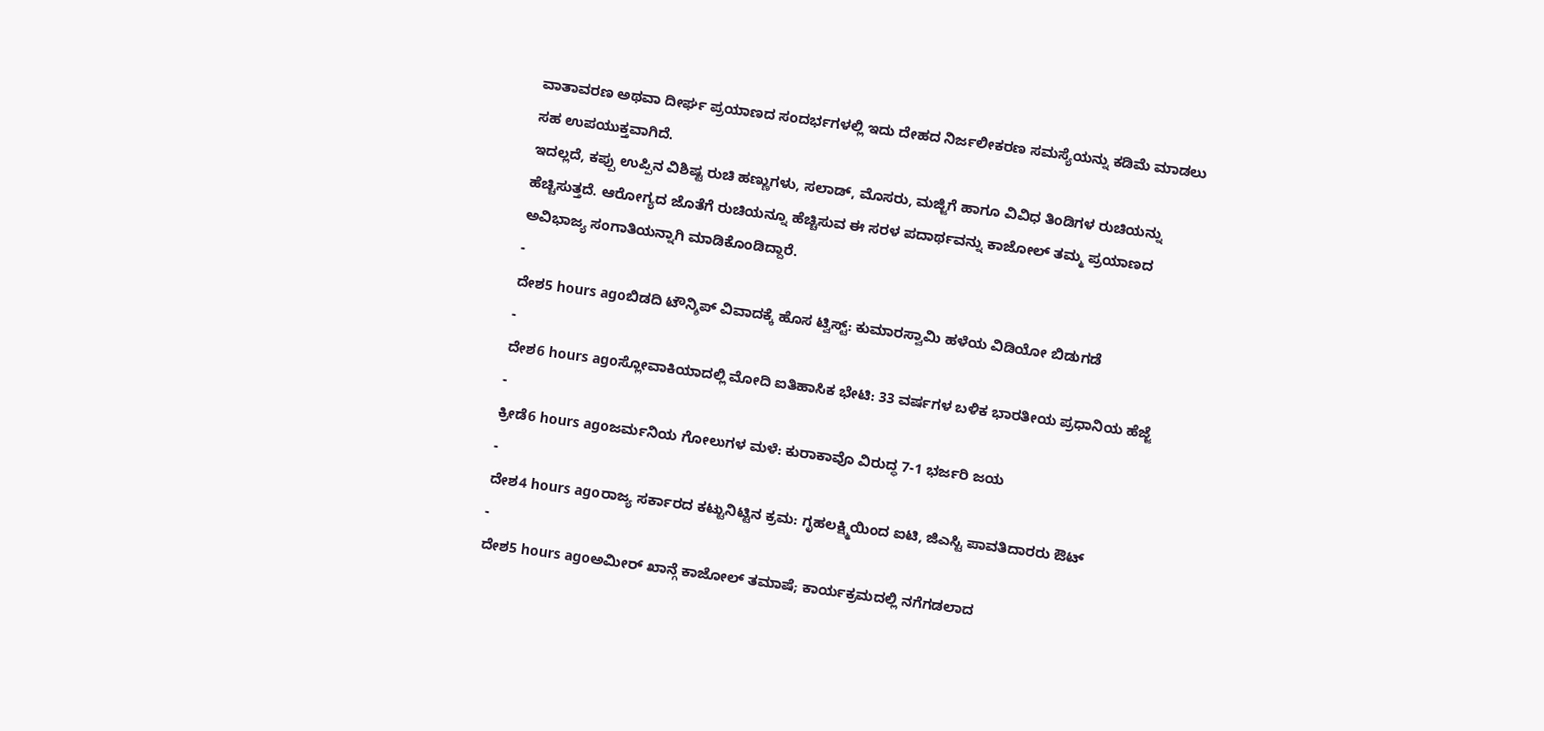ವಾತಾವರಣ ಅಥವಾ ದೀರ್ಘ ಪ್ರಯಾಣದ ಸಂದರ್ಭಗಳಲ್ಲಿ ಇದು ದೇಹದ ನಿರ್ಜಲೀಕರಣ ಸಮಸ್ಯೆಯನ್ನು ಕಡಿಮೆ ಮಾಡಲು ಸಹ ಉಪಯುಕ್ತವಾಗಿದೆ.
ಇದಲ್ಲದೆ, ಕಪ್ಪು ಉಪ್ಪಿನ ವಿಶಿಷ್ಟ ರುಚಿ ಹಣ್ಣುಗಳು, ಸಲಾಡ್, ಮೊಸರು, ಮಜ್ಜಿಗೆ ಹಾಗೂ ವಿವಿಧ ತಿಂಡಿಗಳ ರುಚಿಯನ್ನು ಹೆಚ್ಚಿಸುತ್ತದೆ. ಆರೋಗ್ಯದ ಜೊತೆಗೆ ರುಚಿಯನ್ನೂ ಹೆಚ್ಚಿಸುವ ಈ ಸರಳ ಪದಾರ್ಥವನ್ನು ಕಾಜೋಲ್ ತಮ್ಮ ಪ್ರಯಾಣದ ಅವಿಭಾಜ್ಯ ಸಂಗಾತಿಯನ್ನಾಗಿ ಮಾಡಿಕೊಂಡಿದ್ದಾರೆ.
-
ದೇಶ5 hours agoಬಿಡದಿ ಟೌನ್ಶಿಪ್ ವಿವಾದಕ್ಕೆ ಹೊಸ ಟ್ವಿಸ್ಟ್: ಕುಮಾರಸ್ವಾಮಿ ಹಳೆಯ ವಿಡಿಯೋ ಬಿಡುಗಡೆ
-
ದೇಶ6 hours agoಸ್ಲೋವಾಕಿಯಾದಲ್ಲಿ ಮೋದಿ ಐತಿಹಾಸಿಕ ಭೇಟಿ: 33 ವರ್ಷಗಳ ಬಳಿಕ ಭಾರತೀಯ ಪ್ರಧಾನಿಯ ಹೆಜ್ಜೆ
-
ಕ್ರೀಡೆ6 hours agoಜರ್ಮನಿಯ ಗೋಲುಗಳ ಮಳೆ: ಕುರಾಕಾವೊ ವಿರುದ್ಧ 7-1 ಭರ್ಜರಿ ಜಯ
-
ದೇಶ4 hours agoರಾಜ್ಯ ಸರ್ಕಾರದ ಕಟ್ಟುನಿಟ್ಟಿನ ಕ್ರಮ: ಗೃಹಲಕ್ಷ್ಮಿಯಿಂದ ಐಟಿ, ಜಿಎಸ್ಟಿ ಪಾವತಿದಾರರು ಔಟ್
-
ದೇಶ5 hours agoಅಮೀರ್ ಖಾನ್ಗೆ ಕಾಜೋಲ್ ತಮಾಷೆ; ಕಾರ್ಯಕ್ರಮದಲ್ಲಿ ನಗೆಗಡಲಾದ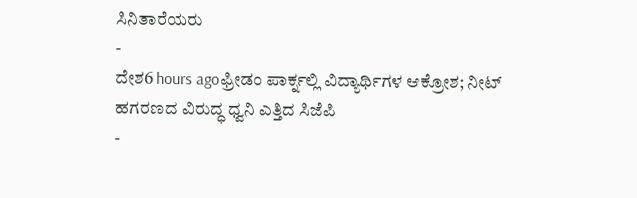ಸಿನಿತಾರೆಯರು
-
ದೇಶ6 hours agoಫ್ರೀಡಂ ಪಾರ್ಕ್ನಲ್ಲಿ ವಿದ್ಯಾರ್ಥಿಗಳ ಆಕ್ರೋಶ; ನೀಟ್ ಹಗರಣದ ವಿರುದ್ಧ ಧ್ವನಿ ಎತ್ತಿದ ಸಿಜೆಪಿ
-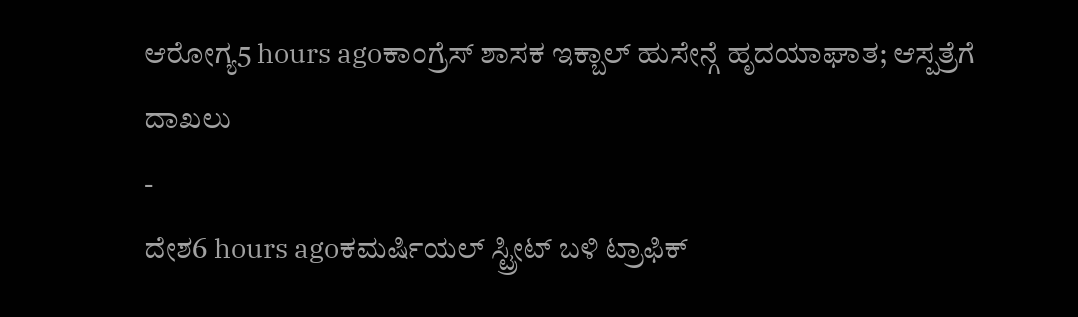ಆರೋಗ್ಯ5 hours agoಕಾಂಗ್ರೆಸ್ ಶಾಸಕ ಇಕ್ಬಾಲ್ ಹುಸೇನ್ಗೆ ಹೃದಯಾಘಾತ; ಆಸ್ಪತ್ರೆಗೆ ದಾಖಲು
-
ದೇಶ6 hours agoಕಮರ್ಷಿಯಲ್ ಸ್ಟ್ರೀಟ್ ಬಳಿ ಟ್ರಾಫಿಕ್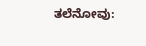ತಲೆನೋವು: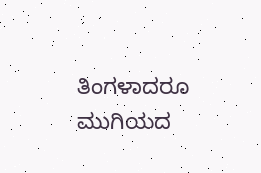ತಿಂಗಳಾದರೂ ಮುಗಿಯದ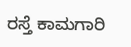ರಸ್ತೆ ಕಾಮಗಾರಿ